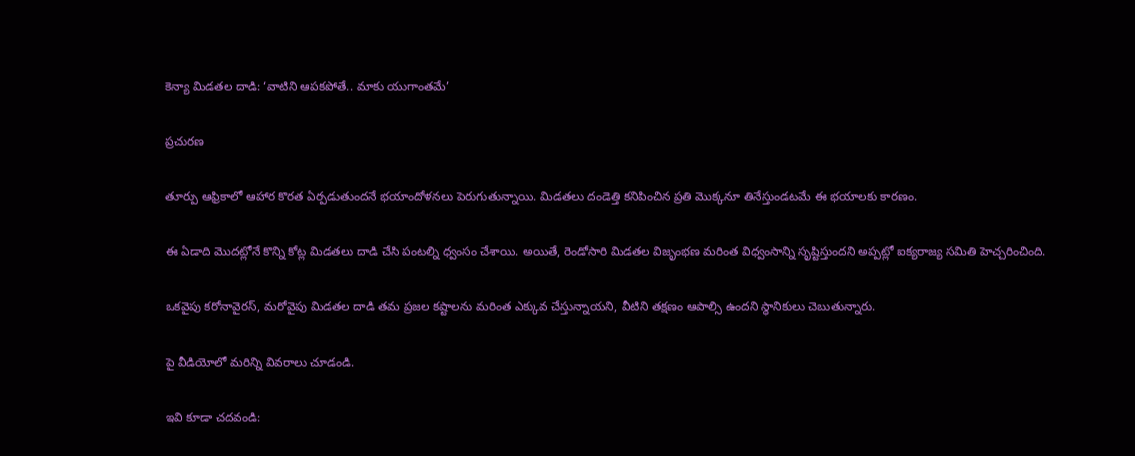కెన్యా మిడతల దాడి: ‘వాటిని ఆపకపోతే.. మాకు యుగాంతమే’

ప్రచురణ

తూర్పు ఆఫ్రికాలో ఆహార కొరత ఏర్పడుతుందనే భయాందోళనలు పెరుగుతున్నాయి. మిడతలు దండెత్తి కనిపించిన ప్రతి మొక్కనూ తినేస్తుండటమే ఈ భయాలకు కారణం.

ఈ ఏడాది మొదట్లోనే కొన్ని కోట్ల మిడతలు దాడి చేసి పంటల్ని ధ్వంసం చేశాయి. అయితే, రెండోసారి మిడతల విజృంభణ మరింత విధ్వంసాన్ని సృష్టిస్తుందని అప్పట్లో ఐక్యరాజ్య సమితి హెచ్చరించింది.

ఒకవైపు కరోనావైరస్, మరోవైపు మిడతల దాడి తమ ప్రజల కష్టాలను మరింత ఎక్కువ చేస్తున్నాయని, వీటిని తక్షణం ఆపాల్సి ఉందని స్థానికులు చెబుతున్నారు.

పై వీడియోలో మరిన్ని వివరాలు చూడండి.

ఇవి కూడా చదవండి: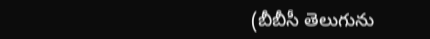(బీబీసీ తెలుగును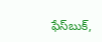ఫేస్‌బుక్,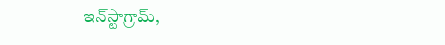ఇన్‌స్టాగ్రామ్‌,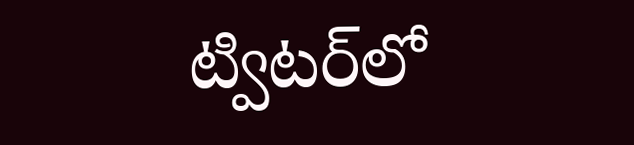ట్విటర్‌లో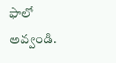ఫాలో అవ్వండి.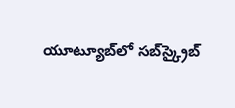యూట్యూబ్‌లో సబ్‌స్క్రైబ్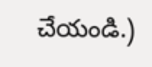చేయండి.)